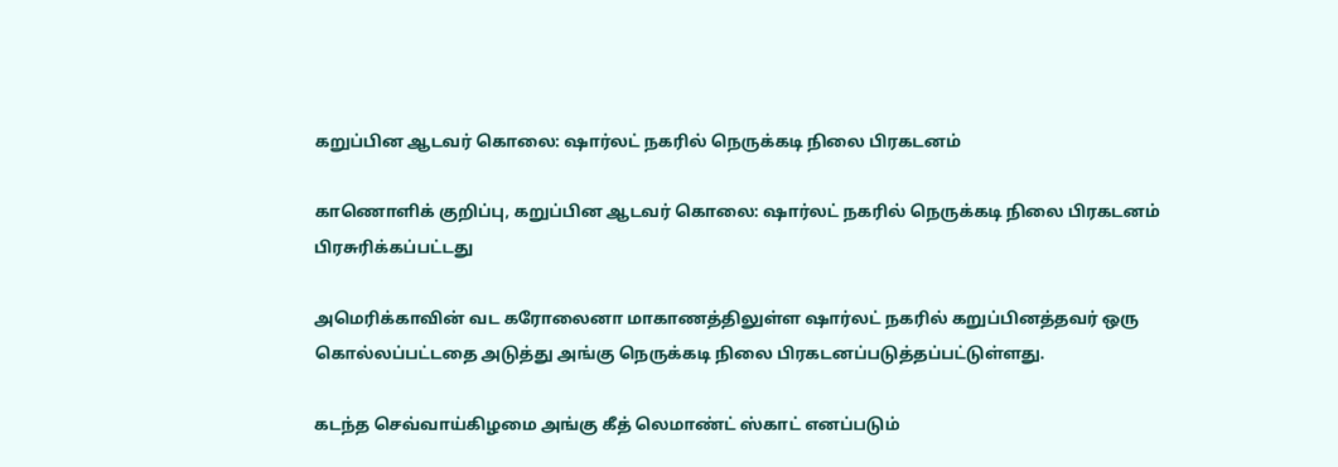கறுப்பின ஆடவர் கொலை: ஷார்லட் நகரில் நெருக்கடி நிலை பிரகடனம்

காணொளிக் குறிப்பு, கறுப்பின ஆடவர் கொலை: ஷார்லட் நகரில் நெருக்கடி நிலை பிரகடனம்
பிரசுரிக்கப்பட்டது

அமெரிக்காவின் வட கரோலைனா மாகாணத்திலுள்ள ஷார்லட் நகரில் கறுப்பினத்தவர் ஒரு கொல்லப்பட்டதை அடுத்து அங்கு நெருக்கடி நிலை பிரகடனப்படுத்தப்பட்டுள்ளது.

கடந்த செவ்வாய்கிழமை அங்கு கீத் லெமாண்ட் ஸ்காட் எனப்படும்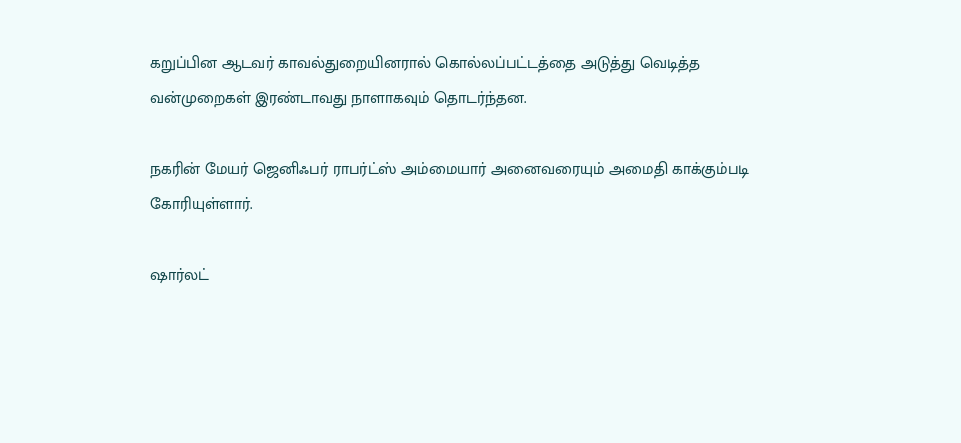கறுப்பின ஆடவர் காவல்துறையினரால் கொல்லப்பட்டத்தை அடுத்து வெடித்த வன்முறைகள் இரண்டாவது நாளாகவும் தொடர்ந்தன.

நகரின் மேயர் ஜெனிஃபர் ராபர்ட்ஸ் அம்மையார் அனைவரையும் அமைதி காக்கும்படி கோரியுள்ளார்.

ஷார்லட்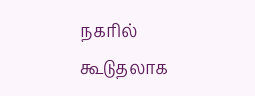நகரில் கூடுதலாக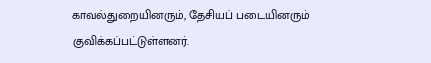காவல்துறையினரும், தேசியப் படையினரும் குவிக்கப்பட்டுள்ளனர்.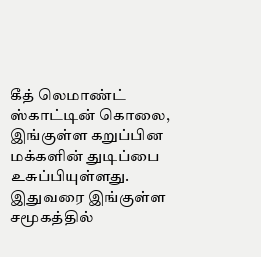கீத் லெமாண்ட் ஸ்காட்டின் கொலை, இங்குள்ள கறுப்பின மக்களின் துடிப்பை உசுப்பியுள்ளது. இதுவரை இங்குள்ள சமூகத்தில்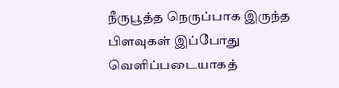நீருபூத்த நெருப்பாக இருந்த பிளவுகள் இப்போது வெளிப்படையாகத்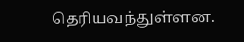தெரியவந்துள்ளன.